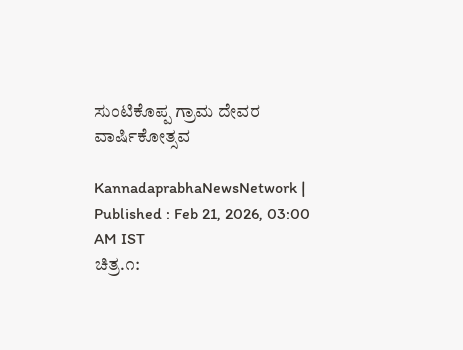ಸುಂಟಿಕೊಪ್ಪ ಗ್ರಾಮ ದೇವರ ವಾರ್ಷಿಕೋತ್ಸವ

KannadaprabhaNewsNetwork |
Published : Feb 21, 2026, 03:00 AM IST
ಚಿತ್ರ.೧: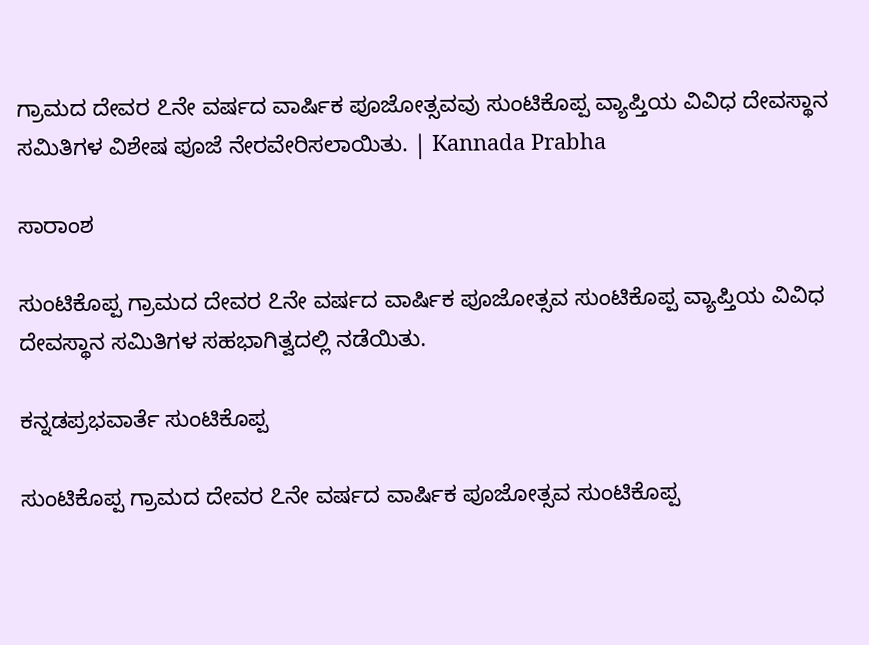ಗ್ರಾಮದ ದೇವರ ೭ನೇ ವರ್ಷದ ವಾರ್ಷಿಕ ಪೂಜೋತ್ಸವವು ಸುಂಟಿಕೊಪ್ಪ ವ್ಯಾಪ್ತಿಯ ವಿವಿಧ ದೇವಸ್ಥಾನ ಸಮಿತಿಗಳ ವಿಶೇಷ ಪೂಜೆ ನೇರವೇರಿಸಲಾಯಿತು. | Kannada Prabha

ಸಾರಾಂಶ

ಸುಂಟಿಕೊಪ್ಪ ಗ್ರಾಮದ ದೇವರ ೭ನೇ ವರ್ಷದ ವಾರ್ಷಿಕ ಪೂಜೋತ್ಸವ ಸುಂಟಿಕೊಪ್ಪ ವ್ಯಾಪ್ತಿಯ ವಿವಿಧ ದೇವಸ್ಥಾನ ಸಮಿತಿಗಳ ಸಹಭಾಗಿತ್ವದಲ್ಲಿ ನಡೆಯಿತು.

ಕನ್ನಡಪ್ರಭವಾರ್ತೆ ಸುಂಟಿಕೊಪ್ಪ

ಸುಂಟಿಕೊಪ್ಪ ಗ್ರಾಮದ ದೇವರ ೭ನೇ ವರ್ಷದ ವಾರ್ಷಿಕ ಪೂಜೋತ್ಸವ ಸುಂಟಿಕೊಪ್ಪ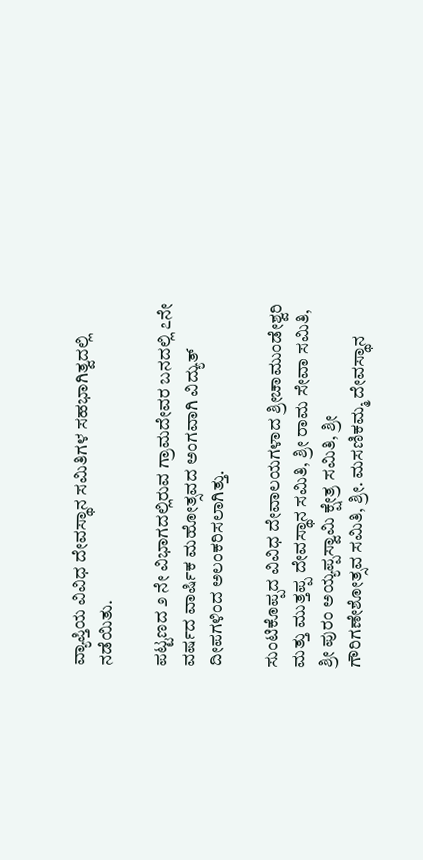ವ್ಯಾಪ್ತಿಯ ವಿವಿಧ ದೇವಸ್ಥಾನ ಸಮಿತಿಗಳ ಸಹಭಾಗಿತ್ವದಲ್ಲಿ ನಡೆಯಿತು.

ಪಟ್ಟಣದ ೨ ನೇ ವಿಭಾಗದಲ್ಲಿರುವ ಗ್ರಾಮದೇವರ ಬನದಲ್ಲಿ ೭ನೇ ವರ್ಷದ ವಾರ್ಷಿಕ ಮಹೋತ್ಸವದ ಅಂಗವಾಗಿ ವಿದ್ಯುತ್ ದೀಪಗಳಿಂದ ಅಲಂಕರಿಸಲಾಗಿತ್ತು.

ಸುಂಟಿಕೊಪ್ಪದ ವಿವಿಧ ದೇವಾಲಯಗಳಾದ ಶ್ರೀಚಾಮುಂಡೇಶ್ವರಿ ಮತ್ತು ಮುತ್ತಪ್ಪ ದೇವಸ್ಥಾನ ಸಮಿತಿ, ಶ್ರೀ ರಾಮ ಸೇವಾ ಸಮಿತಿ, ಶ್ರೀ ಪುರಂ ಅಯ್ಯಪ್ಪಸ್ವಾಮಿ ಕ್ಷೇತ್ರ ಸಮಿತಿ, ಶ್ರೀ ಗೌರಿಗಣೇಶೋತ್ಸವ ಸಮಿತಿ, ಶ್ರೀ. ಮಸಣಿಕಮ್ಮ ದೇವಸ್ಥಾನ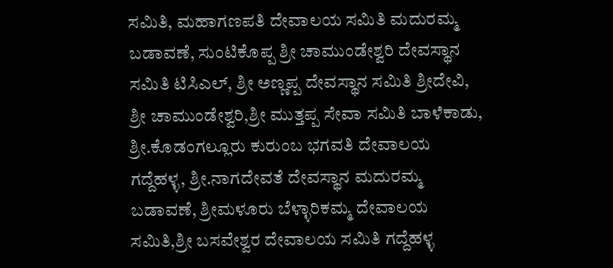ಸಮಿತಿ, ಮಹಾಗಣಪತಿ ದೇವಾಲಯ ಸಮಿತಿ ಮದುರಮ್ಮ ಬಡಾವಣೆ, ಸುಂಟಿಕೊಪ್ಪ ಶ್ರೀ ಚಾಮುಂಡೇಶ್ವರಿ ದೇವಸ್ಥಾನ ಸಮಿತಿ ಟಿಸಿಎಲ್, ಶ್ರೀ ಅಣ್ಣಪ್ಪ ದೇವಸ್ಥಾನ ಸಮಿತಿ ಶ್ರೀದೇವಿ, ಶ್ರೀ ಚಾಮುಂಡೇಶ್ವರಿ,ಶ್ರೀ ಮುತ್ತಪ್ಪ ಸೇವಾ ಸಮಿತಿ ಬಾಳೆಕಾಡು, ಶ್ರೀ.ಕೊಡಂಗಲ್ಲೂರು ಕುರುಂಬ ಭಗವತಿ ದೇವಾಲಯ ಗದ್ದೆಹಳ್ಳ, ಶ್ರೀ.ನಾಗದೇವತೆ ದೇವಸ್ಥಾನ ಮದುರಮ್ಮ ಬಡಾವಣೆ, ಶ್ರೀಮಳೂರು ಬೆಳ್ಳಾರಿಕಮ್ಮ ದೇವಾಲಯ ಸಮಿತಿ,ಶ್ರೀ ಬಸವೇಶ್ವರ ದೇವಾಲಯ ಸಮಿತಿ ಗದ್ದೆಹಳ್ಳ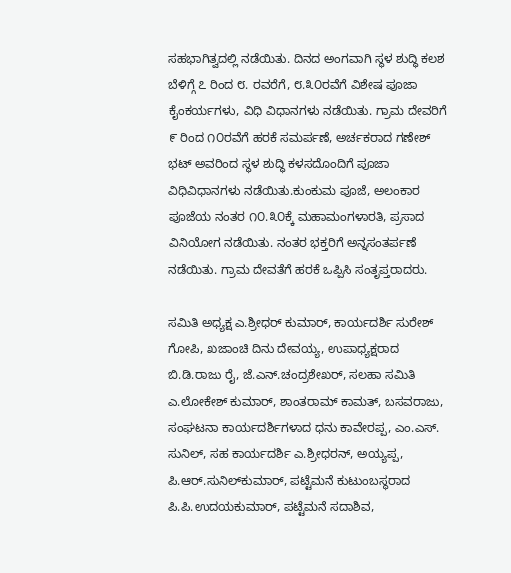ಸಹಭಾಗಿತ್ವದಲ್ಲಿ ನಡೆಯಿತು. ದಿನದ ಅಂಗವಾಗಿ ಸ್ಥಳ ಶುದ್ಧಿ ಕಲಶ ಬೆಳಿಗ್ಗೆ ೭ ರಿಂದ ೮. ರವರೆಗೆ, ೮.೩೦ರವೆಗೆ ವಿಶೇಷ ಪೂಜಾ ಕೈಂಕರ್ಯಗಳು, ವಿಧಿ ವಿಧಾನಗಳು ನಡೆಯಿತು. ಗ್ರಾಮ ದೇವರಿಗೆ ೯ ರಿಂದ ೧೦ರವೆಗೆ ಹರಕೆ ಸಮರ್ಪಣೆ, ಅರ್ಚಕರಾದ ಗಣೇಶ್ ಭಟ್ ಅವರಿಂದ ಸ್ಥಳ ಶುದ್ಧಿ ಕಳಸದೊಂದಿಗೆ ಪೂಜಾ ವಿಧಿವಿಧಾನಗಳು ನಡೆಯಿತು.ಕುಂಕುಮ ಪೂಜೆ, ಅಲಂಕಾರ ಪೂಜೆಯ ನಂತರ ೧೦.೩೦ಕ್ಕೆ ಮಹಾಮಂಗಳಾರತಿ, ಪ್ರಸಾದ ವಿನಿಯೋಗ ನಡೆಯಿತು. ನಂತರ ಭಕ್ತರಿಗೆ ಅನ್ನಸಂತರ್ಪಣೆ ನಡೆಯಿತು. ಗ್ರಾಮ ದೇವತೆಗೆ ಹರಕೆ ಒಪ್ಪಿಸಿ ಸಂತೃಪ್ತರಾದರು.

ಸಮಿತಿ ಅಧ್ಯಕ್ಷ ಎ.ಶ್ರೀಧರ್ ಕುಮಾರ್, ಕಾರ್ಯದರ್ಶಿ ಸುರೇಶ್ ಗೋಪಿ, ಖಜಾಂಚಿ ದಿನು ದೇವಯ್ಯ, ಉಪಾಧ್ಯಕ್ಷರಾದ ಬಿ.ಡಿ.ರಾಜು ರೈ, ಜೆ.ಎನ್.ಚಂದ್ರಶೇಖರ್, ಸಲಹಾ ಸಮಿತಿ ಎ.ಲೋಕೇಶ್ ಕುಮಾರ್, ಶಾಂತರಾಮ್ ಕಾಮತ್, ಬಸವರಾಜು, ಸಂಘಟನಾ ಕಾರ್ಯದರ್ಶಿಗಳಾದ ಧನು ಕಾವೇರಪ್ಪ, ಎಂ.ಎಸ್. ಸುನಿಲ್, ಸಹ ಕಾರ್ಯದರ್ಶಿ ಎ.ಶ್ರೀಧರನ್, ಅಯ್ಯಪ್ಪ, ಪಿ.ಆರ್.ಸುನಿಲ್‌ಕುಮಾರ್, ಪಟ್ಟೆಮನೆ ಕುಟುಂಬಸ್ಥರಾದ ಪಿ.ಪಿ.ಉದಯಕುಮಾರ್, ಪಟ್ಟೆಮನೆ ಸದಾಶಿವ,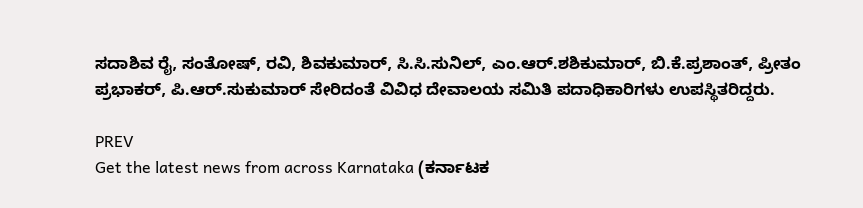ಸದಾಶಿವ ರೈ, ಸಂತೋಷ್, ರವಿ, ಶಿವಕುಮಾರ್, ಸಿ.ಸಿ.ಸುನಿಲ್, ಎಂ.ಆರ್.ಶಶಿಕುಮಾರ್, ಬಿ.ಕೆ.ಪ್ರಶಾಂತ್, ಪ್ರೀತಂ ಪ್ರಭಾಕರ್, ಪಿ.ಆರ್.ಸುಕುಮಾರ್ ಸೇರಿದಂತೆ ವಿವಿಧ ದೇವಾಲಯ ಸಮಿತಿ ಪದಾಧಿಕಾರಿಗಳು ಉಪಸ್ಥಿತರಿದ್ದರು.

PREV
Get the latest news from across Karnataka (ಕರ್ನಾಟಕ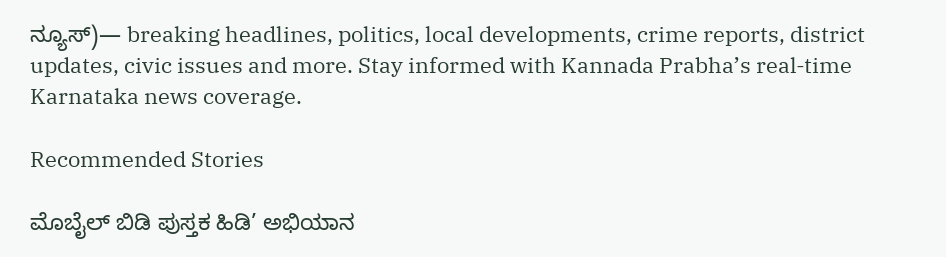ನ್ಯೂಸ್)— breaking headlines, politics, local developments, crime reports, district updates, civic issues and more. Stay informed with Kannada Prabha’s real‑time Karnataka news coverage.

Recommended Stories

ಮೊಬೈಲ್‌ ಬಿಡಿ ಪುಸ್ತಕ ಹಿಡಿ’ ಅಭಿಯಾನ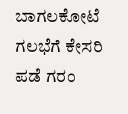ಬಾಗಲಕೋಟೆ ಗಲಭೆಗೆ ಕೇಸರಿ ಪಡೆ ಗರಂ